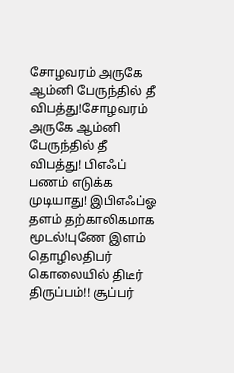சோழவரம் அருகே ஆம்னி பேருந்தில் தீ விபத்து!சோழவரம் அருகே ஆம்னி பேருந்தில் தீ விபத்து! பிஎஃப் பணம் எடுக்க முடியாது! இபிஎஃப்ஓ தளம் தற்காலிகமாக மூடல்!புணே இளம் தொழிலதிபர் கொலையில் திடீர் திருப்பம்!! சூப்பர்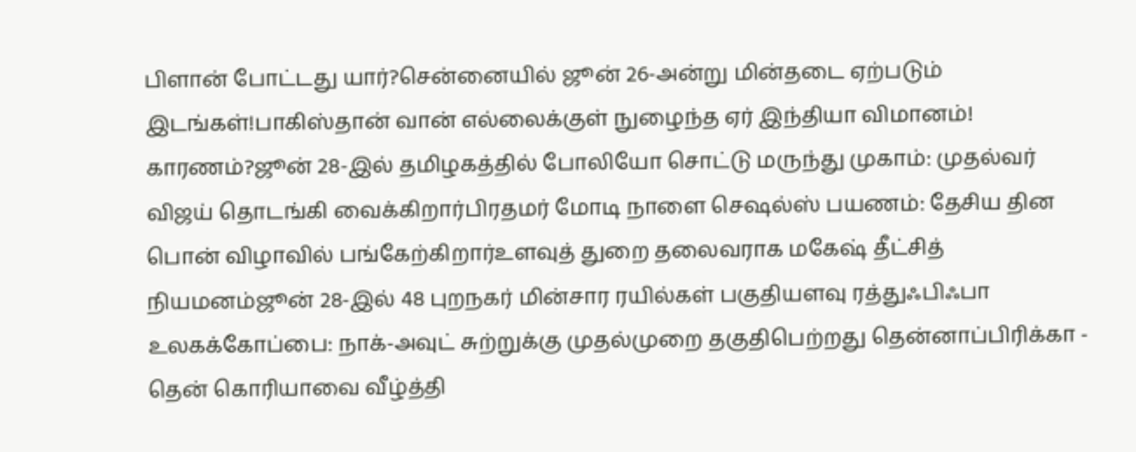பிளான் போட்டது யார்?சென்னையில் ஜூன் 26-அன்று மின்தடை ஏற்படும் இடங்கள்!பாகிஸ்தான் வான் எல்லைக்குள் நுழைந்த ஏர் இந்தியா விமானம்! காரணம்?ஜூன் 28-இல் தமிழகத்தில் போலியோ சொட்டு மருந்து முகாம்: முதல்வர் விஜய் தொடங்கி வைக்கிறார்பிரதமர் மோடி நாளை செஷல்ஸ் பயணம்: தேசிய தின பொன் விழாவில் பங்கேற்கிறார்உளவுத் துறை தலைவராக மகேஷ் தீட்சித் நியமனம்ஜூன் 28-இல் 48 புறநகர் மின்சார ரயில்கள் பகுதியளவு ரத்துஃபிஃபா உலகக்கோப்பை: நாக்-அவுட் சுற்றுக்கு முதல்முறை தகுதிபெற்றது தென்னாப்பிரிக்கா - தென் கொரியாவை வீழ்த்தி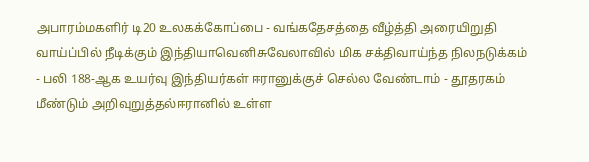அபாரம்மகளிர் டி20 உலகக்கோப்பை - வங்கதேசத்தை வீழ்த்தி அரையிறுதி வாய்ப்பில் நீடிக்கும் இந்தியாவெனிசுவேலாவில் மிக சக்திவாய்ந்த நிலநடுக்கம் - பலி 188-ஆக உயர்வு இந்தியர்கள் ஈரானுக்குச் செல்ல வேண்டாம் - தூதரகம் மீண்டும் அறிவுறுத்தல்ஈரானில் உள்ள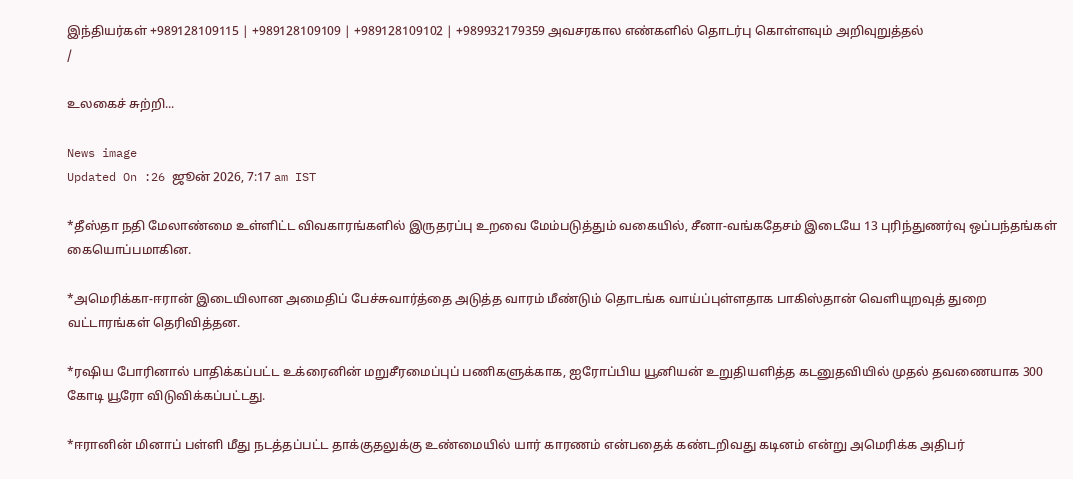இந்தியர்கள் +989128109115 | +989128109109 | +989128109102 | +989932179359 அவசரகால எண்களில் தொடர்பு கொள்ளவும் அறிவுறுத்தல்
/

உலகைச் சுற்றி...

News image
Updated On :26 ஜூன் 2026, 7:17 am IST

*தீஸ்தா நதி மேலாண்மை உள்ளிட்ட விவகாரங்களில் இருதரப்பு உறவை மேம்படுத்தும் வகையில், சீனா-வங்கதேசம் இடையே 13 புரிந்துணர்வு ஒப்பந்தங்கள் கையொப்பமாகின.

*அமெரிக்கா-ஈரான் இடையிலான அமைதிப் பேச்சுவார்த்தை அடுத்த வாரம் மீண்டும் தொடங்க வாய்ப்புள்ளதாக பாகிஸ்தான் வெளியுறவுத் துறை வட்டாரங்கள் தெரிவித்தன.

*ரஷிய போரினால் பாதிக்கப்பட்ட உக்ரைனின் மறுசீரமைப்புப் பணிகளுக்காக, ஐரோப்பிய யூனியன் உறுதியளித்த கடனுதவியில் முதல் தவணையாக 300 கோடி யூரோ விடுவிக்கப்பட்டது.

*ஈரானின் மினாப் பள்ளி மீது நடத்தப்பட்ட தாக்குதலுக்கு உண்மையில் யார் காரணம் என்பதைக் கண்டறிவது கடினம் என்று அமெரிக்க அதிபர்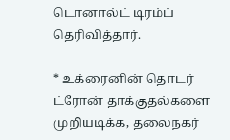டொனால்ட் டிரம்ப் தெரிவித்தார்.

* உக்ரைனின் தொடர் ட்ரோன் தாக்குதல்களை முறியடிக்க, தலைநகர்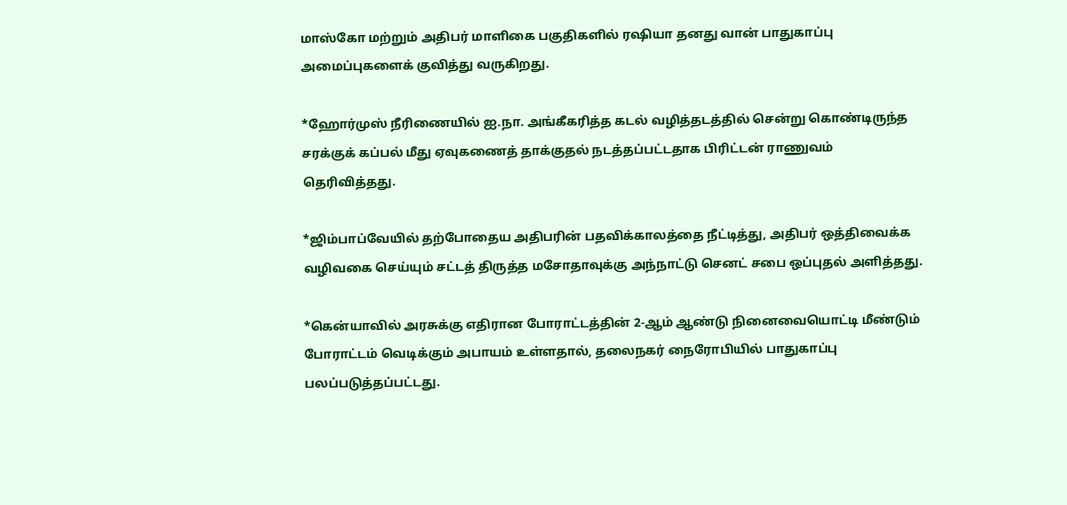மாஸ்கோ மற்றும் அதிபர் மாளிகை பகுதிகளில் ரஷியா தனது வான் பாதுகாப்பு அமைப்புகளைக் குவித்து வருகிறது.

*ஹோர்முஸ் நீரிணையில் ஐ.நா. அங்கீகரித்த கடல் வழித்தடத்தில் சென்று கொண்டிருந்த சரக்குக் கப்பல் மீது ஏவுகணைத் தாக்குதல் நடத்தப்பட்டதாக பிரிட்டன் ராணுவம் தெரிவித்தது.

*ஜிம்பாப்வேயில் தற்போதைய அதிபரின் பதவிக்காலத்தை நீட்டித்து, அதிபர் ஒத்திவைக்க வழிவகை செய்யும் சட்டத் திருத்த மசோதாவுக்கு அந்நாட்டு செனட் சபை ஒப்புதல் அளித்தது.

*கென்யாவில் அரசுக்கு எதிரான போராட்டத்தின் 2-ஆம் ஆண்டு நினைவையொட்டி மீண்டும் போராட்டம் வெடிக்கும் அபாயம் உள்ளதால், தலைநகர் நைரோபியில் பாதுகாப்பு பலப்படுத்தப்பட்டது.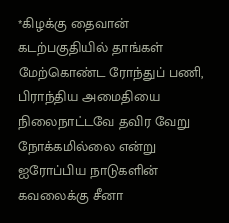*கிழக்கு தைவான் கடற்பகுதியில் தாங்கள் மேற்கொண்ட ரோந்துப் பணி, பிராந்திய அமைதியை நிலைநாட்டவே தவிர வேறு நோக்கமில்லை என்று ஐரோப்பிய நாடுகளின் கவலைக்கு சீனா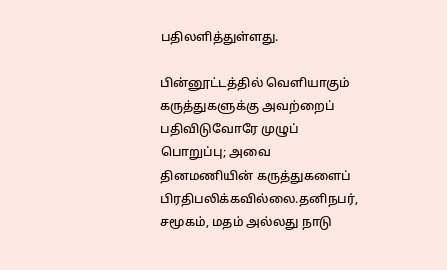பதிலளித்துள்ளது.

பின்னூட்டத்தில் வெளியாகும் கருத்துகளுக்கு அவற்றைப் பதிவிடுவோரே முழுப் பொறுப்பு; அவை தினமணியின் கருத்துகளைப் பிரதிபலிக்கவில்லை.தனிநபர், சமூகம், மதம் அல்லது நாடு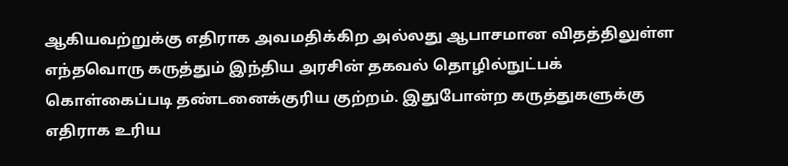ஆகியவற்றுக்கு எதிராக அவமதிக்கிற அல்லது ஆபாசமான விதத்திலுள்ள எந்தவொரு கருத்தும் இந்திய அரசின் தகவல் தொழில்நுட்பக் கொள்கைப்படி தண்டனைக்குரிய குற்றம். இதுபோன்ற கருத்துகளுக்கு எதிராக உரிய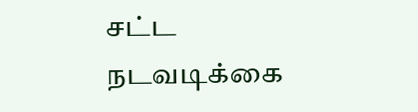சட்ட நடவடிக்கை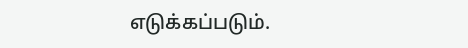எடுக்கப்படும்.